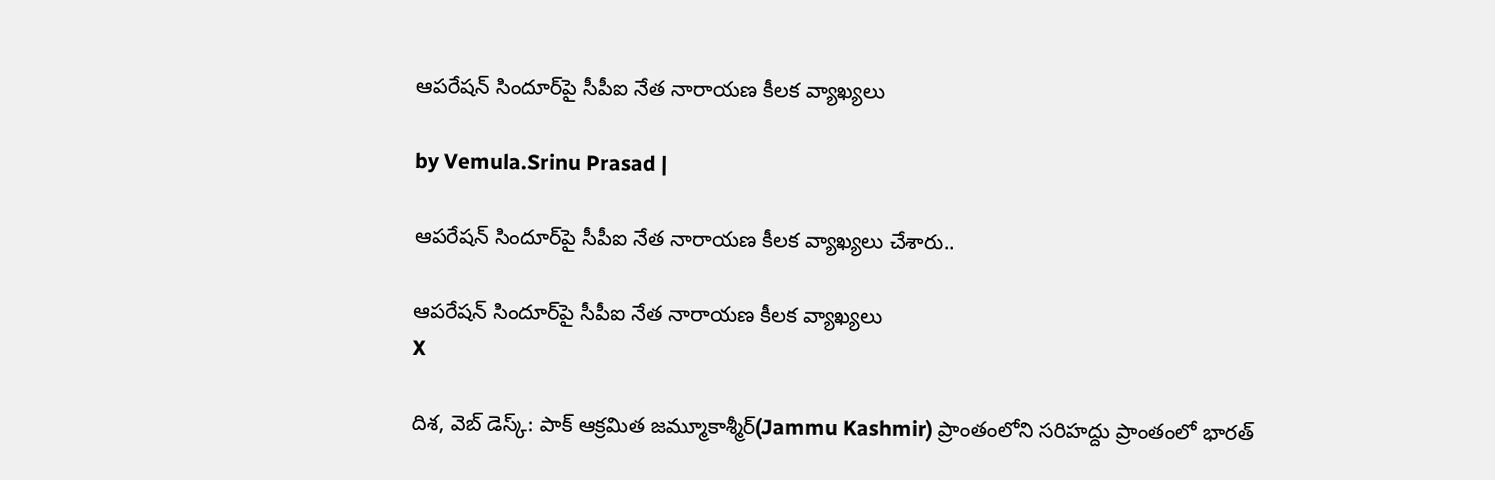ఆపరేషన్ సిందూర్‌‌పై సీపీఐ నేత నారాయణ కీలక వ్యాఖ్యలు

by Vemula.Srinu Prasad |

ఆపరేషన్ సిందూర్‌‌పై సీపీఐ నేత నారాయణ కీలక వ్యాఖ్యలు చేశారు..

ఆపరేషన్ సిందూర్‌‌పై సీపీఐ నేత నారాయణ కీలక వ్యాఖ్యలు
X

దిశ, వెబ్ డెస్క్: పాక్ ఆక్రమిత జమ్మూకాశ్మీర్(Jammu Kashmir) ప్రాంతంలోని సరిహద్దు ప్రాంతంలో భారత్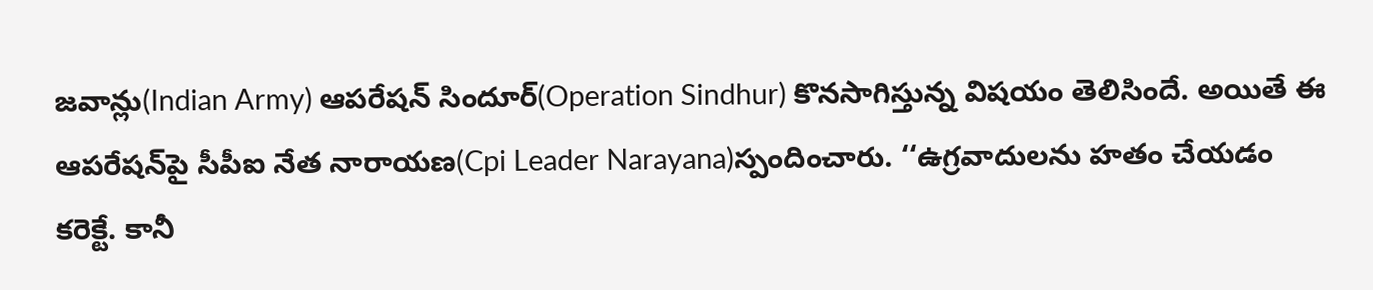జవాన్లు(Indian Army) ఆపరేషన్ సిందూర్(Operation Sindhur) కొనసాగిస్తున్న విషయం తెలిసిందే. అయితే ఈ ఆపరేషన్‌పై సీపీఐ నేత నారాయణ(Cpi Leader Narayana)స్పందించారు. ‘‘ఉగ్రవాదులను హతం చేయడం కరెక్టే. కానీ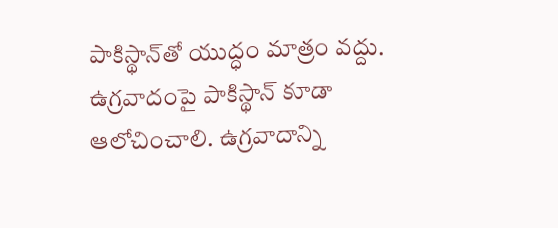పాకిస్థాన్‌తో యుద్ధం మాత్రం వద్దు. ఉగ్రవాదంపై పాకిస్థాన్ కూడా ఆలోచించాలి. ఉగ్రవాదాన్ని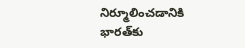నిర్మూలించడానికి భారత్‌కు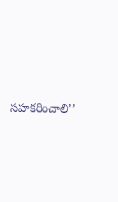సహకరించాలి’’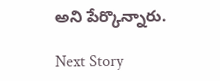అని పేర్కొన్నారు.

Next Story